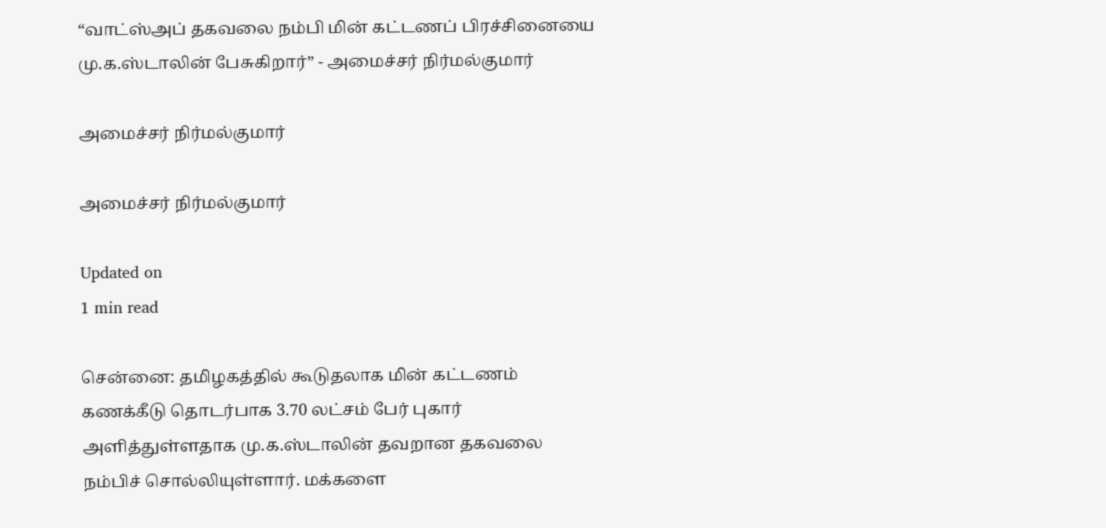“வாட்ஸ்அப் தகவலை நம்பி மின் கட்டணப் பிரச்சினையை மு.க.ஸ்டாலின் பேசுகிறார்” - அமைச்சர் நிர்மல்குமார்

அமைச்சர் நிர்மல்குமார்

அமைச்சர் நிர்மல்குமார்

Updated on
1 min read

சென்னை: தமிழகத்தில் கூடுதலாக மின் கட்டணம் கணக்கீடு தொடர்பாக 3.70 லட்சம் பேர் புகார் அளித்துள்ளதாக மு.க.ஸ்டாலின் தவறான தகவலை நம்பிச் சொல்லியுள்ளார். மக்களை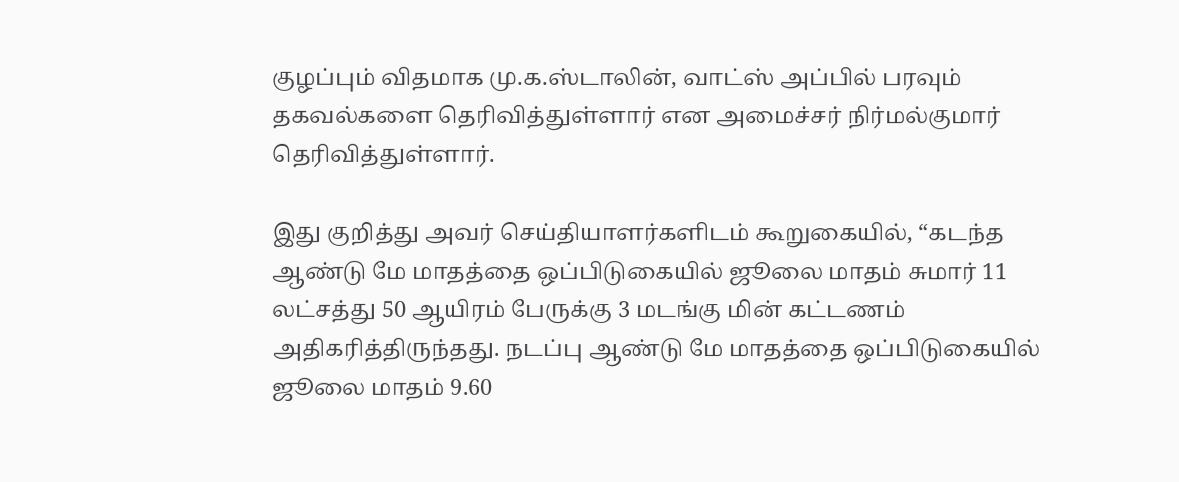குழப்பும் விதமாக மு.க.ஸ்டாலின், வாட்ஸ் அப்பில் பரவும் தகவல்களை தெரிவித்துள்ளார் என அமைச்சர் நிர்மல்குமார் தெரிவித்துள்ளார்.

இது குறித்து அவர் செய்தியாளர்களிடம் கூறுகையில், “கடந்த ஆண்டு மே மாதத்தை ஒப்பிடுகையில் ஜூலை மாதம் சுமார் 11 லட்சத்து 50 ஆயிரம் பேருக்கு 3 மடங்கு மின் கட்டணம் அதிகரித்திருந்தது. நடப்பு ஆண்டு மே மாதத்தை ஒப்பிடுகையில் ஜூலை மாதம் 9.60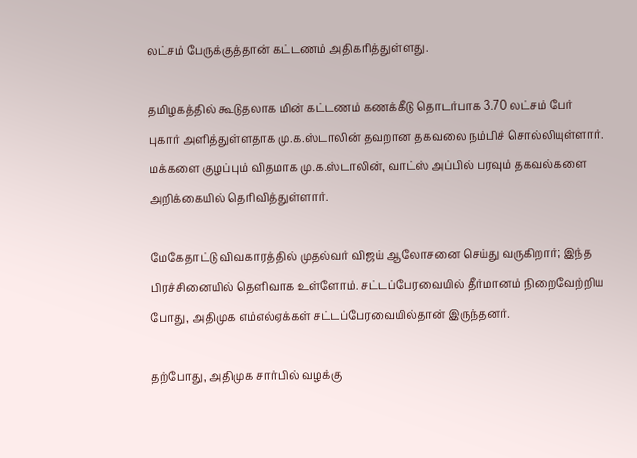லட்சம் பேருக்குத்தான் கட்டணம் அதிகரித்துள்ளது.

தமிழகத்தில் கூடுதலாக மின் கட்டணம் கணக்கீடு தொடர்பாக 3.70 லட்சம் பேர் புகார் அளித்துள்ளதாக மு.க.ஸ்டாலின் தவறான தகவலை நம்பிச் சொல்லியுள்ளார். மக்களை குழப்பும் விதமாக மு.க.ஸ்டாலின், வாட்ஸ் அப்பில் பரவும் தகவல்களை அறிக்கையில் தெரிவித்துள்ளார்.

மேகேதாட்டு விவகாரத்தில் முதல்வர் விஜய் ஆலோசனை செய்து வருகிறார்; இந்த பிரச்சினையில் தெளிவாக உள்ளோம். சட்டப்பேரவையில் தீர்மானம் நிறைவேற்றிய போது, அதிமுக எம்எல்ஏக்கள் சட்டப்பேரவையில்தான் இருந்தனர்.

தற்போது, அதிமுக சார்பில் வழக்கு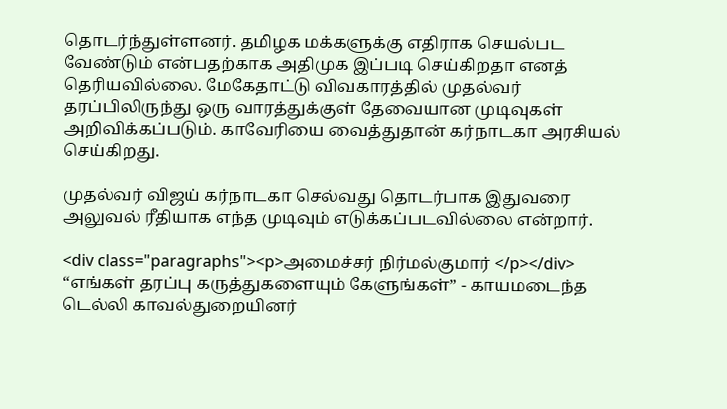தொடர்ந்துள்ளனர். தமிழக மக்களுக்கு எதிராக செயல்பட வேண்டும் என்பதற்காக அதிமுக இப்படி செய்கிறதா எனத் தெரியவில்லை. மேகேதாட்டு விவகாரத்தில் முதல்வர் தரப்பிலிருந்து ஒரு வாரத்துக்குள் தேவையான முடிவுகள் அறிவிக்கப்படும். காவேரியை வைத்துதான் கர்நாடகா அரசியல் செய்கிறது.

முதல்வர் விஜய் கர்நாடகா செல்வது தொடர்பாக இதுவரை அலுவல் ரீதியாக எந்த முடிவும் எடுக்கப்படவில்லை என்றார்.

<div class="paragraphs"><p>அமைச்சர் நிர்மல்குமார் </p></div>
“எங்கள் தரப்பு கருத்துகளையும் கேளுங்கள்” - காயமடைந்த டெல்லி காவல்துறையினர்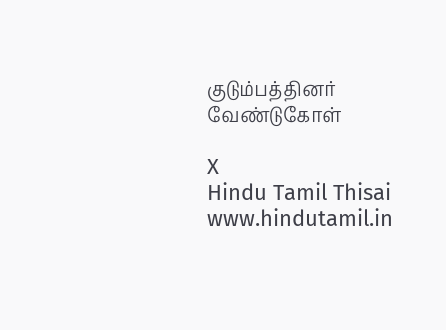குடும்பத்தினர் வேண்டுகோள்

X
Hindu Tamil Thisai
www.hindutamil.in